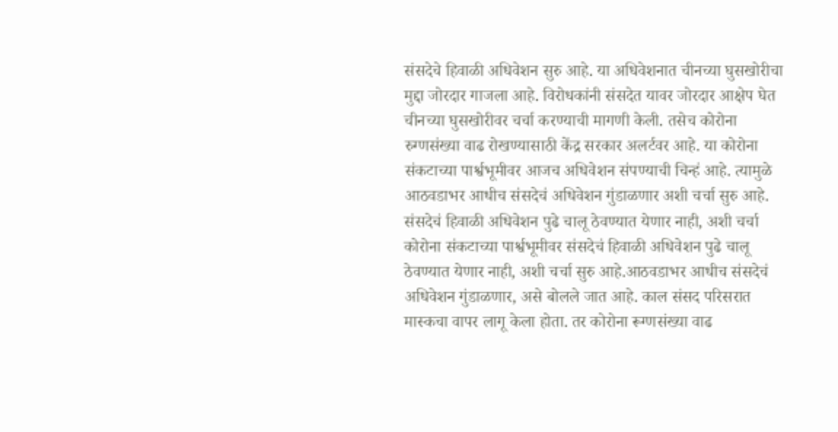संसदेचे हिवाळी अधिवेशन सुरु आहे. या अधिवेशनात चीनच्या घुसखोरीचा मुद्दा जोरदार गाजला आहे. विरोधकांनी संसदेत यावर जोरदार आक्षेप घेत चीनच्या घुसखोरीवर चर्चा करण्याची मागणी केली. तसेच कोरोना रुग्णसंख्या वाढ रोखण्यासाठी केंद्र सरकार अलर्टवर आहे. या कोरोना संकटाच्या पार्श्वभूमीवर आजच अधिवेशन संपण्याची चिन्हं आहे. त्यामुळे आठवडाभर आधीच संसदेचं अधिवेशन गुंडाळणार अशी चर्चा सुरु आहे.
संसदेचं हिवाळी अधिवेशन पुढे चालू ठेवण्यात येणार नाही, अशी चर्चा
कोरोना संकटाच्या पार्श्वभूमीवर संसदेचं हिवाळी अधिवेशन पुढे चालू ठेवण्यात येणार नाही, अशी चर्चा सुरु आहे.आठवडाभर आधीच संसदेचं अधिवेशन गुंडाळणार, असे बोलले जात आहे. काल संसद परिसरात मास्कचा वापर लागू केला होता. तर कोरोना रूग्णसंख्या वाढ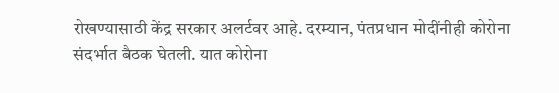रोखण्यासाठी केंद्र सरकार अलर्टवर आहे. दरम्यान, पंतप्रधान मोदींनीही कोरोना संदर्भात बैठक घेतली. यात कोरोना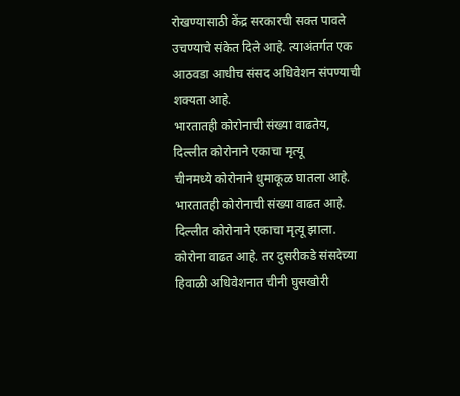रोखण्यासाठी केंद्र सरकारची सक्त पावले उचण्याचे संकेत दिले आहे. त्याअंतर्गत एक आठवडा आधीच संसद अधिवेशन संपण्याची शक्यता आहे.
भारतातही कोरोनाची संख्या वाढतेय, दिल्लीत कोरोनाने एकाचा मृत्यू
चीनमध्ये कोरोनाने धुमाकूळ घातला आहे. भारतातही कोरोनाची संख्या वाढत आहे. दिल्लीत कोरोनाने एकाचा मृत्यू झाला. कोरोना वाढत आहे. तर दुसरीकडे संसदेच्या हिवाळी अधिवेशनात चीनी घुसखोरी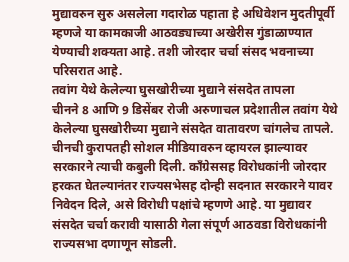मुद्यावरुन सुरु असलेला गदारोळ पहाता हे अधिवेशन मुदतीपूर्वी म्हणजे या कामकाजी आठवड्याच्या अखेरीस गुंडाळाण्यात येण्याची शक्यता आहे. तशी जोरदार चर्चा संसद भवनाच्या परिसरात आहे.
तवांग येथे केलेल्या घुसखोरीच्या मुद्याने संसदेत तापला
चीनने 8 आणि 9 डिसेंबर रोजी अरुणाचल प्रदेशातील तवांग येथे केलेल्या घुसखोरीच्या मुद्याने संसदेत वातावरण चांगलेच तापले. चीनची कुरापतही सोशल मीडियावरुन व्हायरल झाल्यावर सरकारने त्याची कबुली दिली. कॉंग्रेससह विरोधकांनी जोरदार हरकत घेतल्यानंतर राज्यसभेसह दोन्ही सदनात सरकारने यावर निवेदन दिले, असे विरोधी पक्षांचे म्हणणे आहे. या मुद्यावर संसदेत चर्चा करावी यासाठी गेला संपूर्ण आठवडा विरोधकांनी राज्यसभा दणाणून सोडली.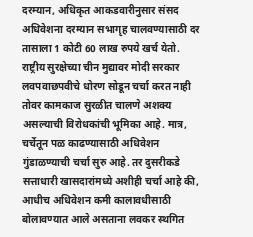दरम्यान, अधिकृत आकडवारीनुसार संसद अधिवेशना दरम्यान सभागृह चालवण्यासाठी दर तासाला 1 कोटी 60 लाख रुपये खर्च येतो. राष्ट्रीय सुरक्षेच्या चीन मुद्यावर मोदी सरकार लवपवाछपवीचे धोरण सोडून चर्चा करत नाही तोवर कामकाज सुरळीत चालणे अशक्य असल्याची विरोधकांची भूमिका आहे. मात्र, चर्चेतून पळ काढण्यासाठी अधिवेशन गुंडाळण्याची चर्चा सुरु आहे. तर दुसरीकडे सत्ताधारी खासदारांमध्ये अशीही चर्चा आहे की, आधीच अधिवेशन कमी कालावधीसाठी बोलावण्यात आले असताना लवकर स्थगित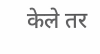केले तर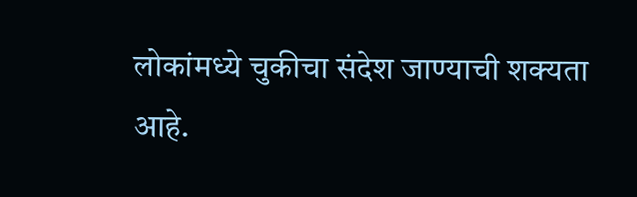लोकांमध्ये चुकीचा संदेश जाण्याची शक्यता आहे.